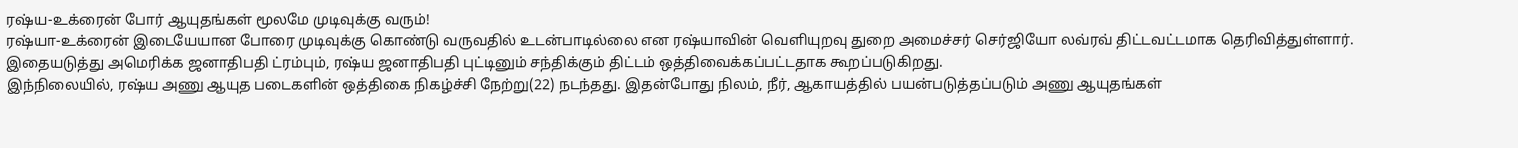ரஷ்ய-உக்ரைன் போர் ஆயுதங்கள் மூலமே முடிவுக்கு வரும்!
ரஷ்யா-உக்ரைன் இடையேயான போரை முடிவுக்கு கொண்டு வருவதில் உடன்பாடில்லை என ரஷ்யாவின் வெளியுறவு துறை அமைச்சர் செர்ஜியோ லவ்ரவ் திட்டவட்டமாக தெரிவித்துள்ளார்.
இதையடுத்து அமெரிக்க ஜனாதிபதி ட்ரம்பும், ரஷ்ய ஜனாதிபதி புட்டினும் சந்திக்கும் திட்டம் ஒத்திவைக்கப்பட்டதாக கூறப்படுகிறது.
இந்நிலையில், ரஷ்ய அணு ஆயுத படைகளின் ஒத்திகை நிகழ்ச்சி நேற்று(22) நடந்தது. இதன்போது நிலம், நீர், ஆகாயத்தில் பயன்படுத்தப்படும் அணு ஆயுதங்கள்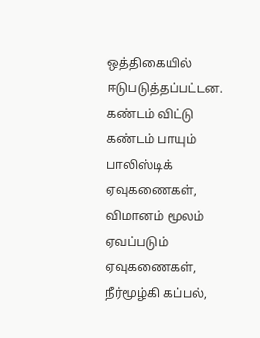ஒத்திகையில் ஈடுபடுத்தப்பட்டன.
கண்டம் விட்டு கண்டம் பாயும் பாலிஸ்டிக் ஏவுகணைகள், விமானம் மூலம் ஏவப்படும் ஏவுகணைகள், நீர்மூழ்கி கப்பல்,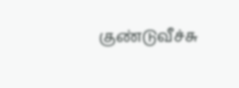குண்டுவீச்சு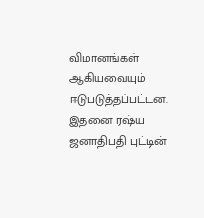விமானங்கள் ஆகியவையும் ஈடுபடுத்தப்பட்டன. இதனை ரஷ்ய ஜனாதிபதி புட்டின்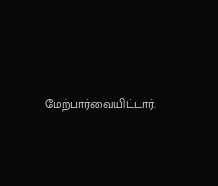மேற்பார்வையிட்டார்.